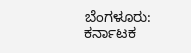ಬೆಂಗಳೂರು: ಕರ್ನಾಟಕ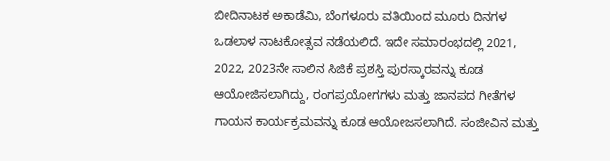ಬೀದಿನಾಟಕ ಅಕಾಡೆಮಿ, ಬೆಂಗಳೂರು ವತಿಯಿಂದ ಮೂರು ದಿನಗಳ ಒಡಲಾಳ ನಾಟಕೋತ್ಸವ ನಡೆಯಲಿದೆ. ಇದೇ ಸಮಾರಂಭದಲ್ಲಿ 2021, 2022, 2023ನೇ ಸಾಲಿನ ಸಿಜಿಕೆ ಪ್ರಶಸ್ತಿ ಪುರಸ್ಕಾರವನ್ನು ಕೂಡ ಆಯೋಜಿಸಲಾಗಿದ್ದು, ರಂಗಪ್ರಯೋಗಗಳು ಮತ್ತು ಜಾನಪದ ಗೀತೆಗಳ ಗಾಯನ ಕಾರ್ಯಕ್ರಮವನ್ನು ಕೂಡ ಆಯೋಜಸಲಾಗಿದೆ. ಸಂಜೀವಿನ ಮತ್ತು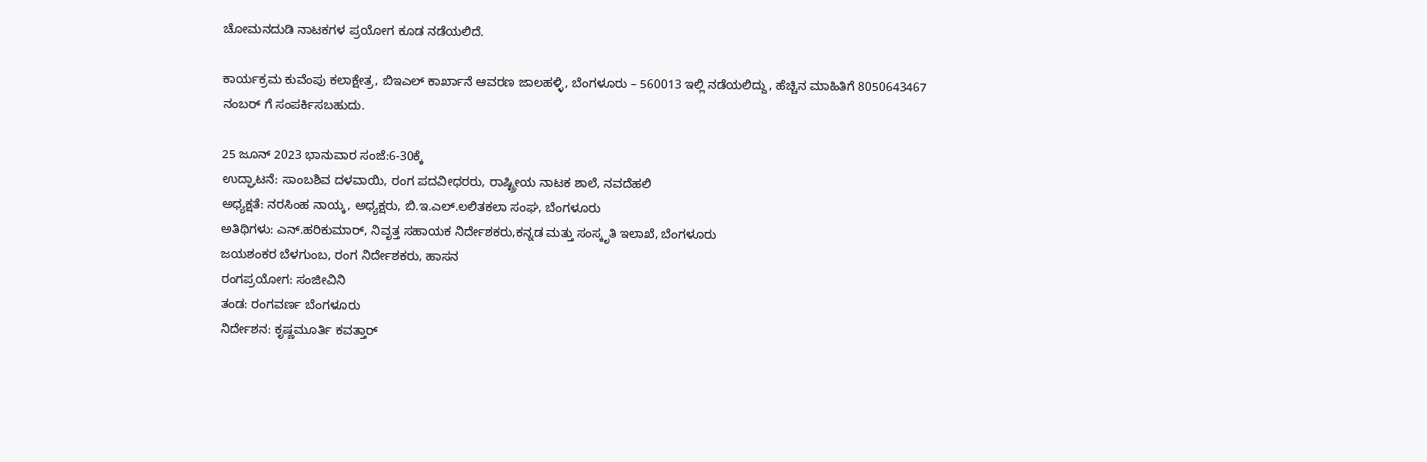ಚೋಮನದುಡಿ ನಾಟಕಗಳ ಪ್ರಯೋಗ ಕೂಡ ನಡೆಯಲಿದೆ.

ಕಾರ್ಯಕ್ರಮ ಕುವೆಂಪು ಕಲಾಕ್ಷೇತ್ರ, ಬಿಇಎಲ್ ಕಾರ್ಖಾನೆ ಆವರಣ ಜಾಲಹಳ್ಳಿ, ಬೆಂಗಳೂರು – 560013 ಇಲ್ಲಿ ನಡೆಯಲಿದ್ದು, ಹೆಚ್ಚಿನ ಮಾಹಿತಿಗೆ 8050643467 ನಂಬರ್ ಗೆ ಸಂಪರ್ಕಿಸಬಹುದು.

25 ಜೂನ್ 2023 ಭಾನುವಾರ ಸಂಜೆ:6-30ಕ್ಕೆ
ಉದ್ಘಾಟನೆ: ಸಾಂಬಶಿವ ದಳವಾಯಿ, ರಂಗ ಪದವೀಧರರು, ರಾಷ್ಟ್ರೀಯ ನಾಟಕ ಶಾಲೆ, ನವದೆಹಲಿ
ಅಧ್ಯಕ್ಷತೆ: ನರಸಿಂಹ ನಾಯ್ಕ, ಅಧ್ಯಕ್ಷರು, ಬಿ.ಇ.ಎಲ್.ಲಲಿತಕಲಾ ಸಂಘ, ಬೆಂಗಳೂರು
ಅತಿಥಿಗಳು: ಎನ್.ಹರಿಕುಮಾರ್, ನಿವೃತ್ತ ಸಹಾಯಕ ನಿರ್ದೇಶಕರು,ಕನ್ನಡ ಮತ್ತು ಸಂಸ್ಕೃತಿ ಇಲಾಖೆ, ಬೆಂಗಳೂರು
ಜಯಶಂಕರ ಬೆಳಗುಂಬ, ರಂಗ ನಿರ್ದೇಶಕರು, ಹಾಸನ
ರಂಗಪ್ರಯೋಗ: ಸಂಜೀವಿನಿ
ತಂಡ: ರಂಗವರ್ಣ ಬೆಂಗಳೂರು
ನಿರ್ದೇಶನ: ಕೃಷ್ಣಮೂರ್ತಿ ಕವತ್ತಾರ್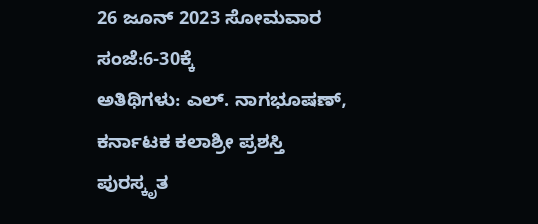26 ಜೂನ್ 2023 ಸೋಮವಾರ ಸಂಜೆ:6-30ಕ್ಕೆ
ಅತಿಥಿಗಳು: ಎಲ್. ನಾಗಭೂಷಣ್, ಕರ್ನಾಟಕ ಕಲಾಶ್ರೀ ಪ್ರಶಸ್ತಿ ಪುರಸ್ಕೃತ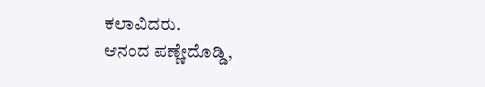ಕಲಾವಿದರು.
ಆನಂದ ಪಣ್ಣೇದೊಡ್ಡಿ,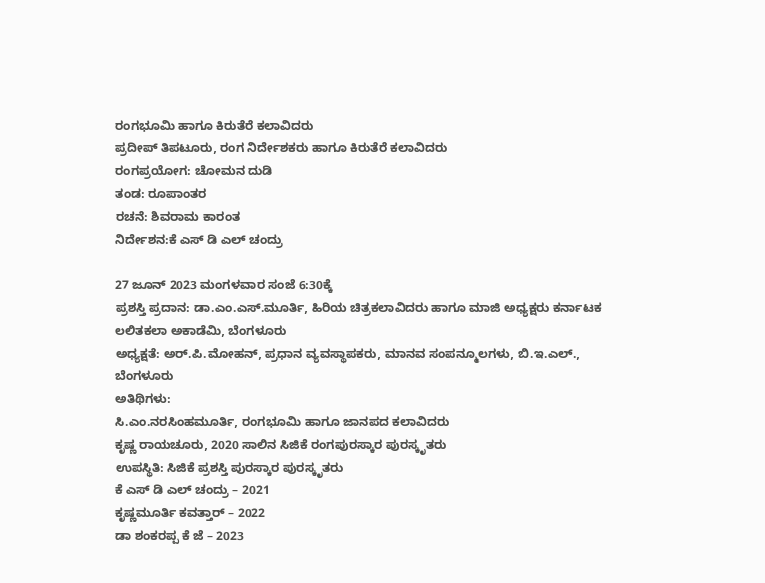ರಂಗಭೂಮಿ ಹಾಗೂ ಕಿರುತೆರೆ ಕಲಾವಿದರು
ಪ್ರದೀಪ್ ತಿಪಟೂರು, ರಂಗ ನಿರ್ದೇಶಕರು ಹಾಗೂ ಕಿರುತೆರೆ ಕಲಾವಿದರು
ರಂಗಪ್ರಯೋಗ: ಚೋಮನ ದುಡಿ
ತಂಡ: ರೂಪಾಂತರ
ರಚನೆ: ಶಿವರಾಮ ಕಾರಂತ
ನಿರ್ದೇಶನ:ಕೆ ಎಸ್ ಡಿ ಎಲ್ ಚಂದ್ರು

27 ಜೂನ್ 2023 ಮಂಗಳವಾರ ಸಂಜೆ 6:30ಕ್ಕೆ
ಪ್ರಶಸ್ತಿ ಪ್ರದಾನ: ಡಾ.ಎಂ.ಎಸ್.ಮೂರ್ತಿ, ಹಿರಿಯ ಚಿತ್ರಕಲಾವಿದರು ಹಾಗೂ ಮಾಜಿ ಅಧ್ಯಕ್ಷರು ಕರ್ನಾಟಕ ಲಲಿತಕಲಾ ಅಕಾಡೆಮಿ, ಬೆಂಗಳೂರು
ಅಧ್ಯಕ್ಷತೆ: ಅರ್.ಪಿ.ಮೋಹನ್, ಪ್ರಧಾನ ವ್ಯವಸ್ಥಾಪಕರು, ಮಾನವ ಸಂಪನ್ಮೂಲಗಳು, ಬಿ.ಇ.ಎಲ್., ಬೆಂಗಳೂರು
ಅತಿಥಿಗಳು:
ಸಿ.ಎಂ.ನರಸಿಂಹಮೂರ್ತಿ, ರಂಗಭೂಮಿ ಹಾಗೂ ಜಾನಪದ ಕಲಾವಿದರು
ಕೃಷ್ಣ ರಾಯಚೂರು, 2020 ಸಾಲಿನ ಸಿಜಿಕೆ ರಂಗಪುರಸ್ಕಾರ ಪುರಸ್ಕೃತರು
ಉಪಸ್ಥಿತಿ: ಸಿಜಿಕೆ ಪ್ರಶಸ್ತಿ ಪುರಸ್ಕಾರ ಪುರಸ್ಕೃತರು
ಕೆ ಎಸ್ ಡಿ ಎಲ್ ಚಂದ್ರು – 2021
ಕೃಷ್ಣಮೂರ್ತಿ ಕವತ್ತಾರ್ – 2022
ಡಾ ಶಂಕರಪ್ಪ ಕೆ ಜೆ – 2023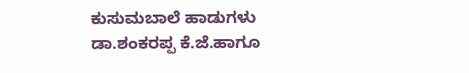ಕುಸುಮಬಾಲೆ ಹಾಡುಗಳು
ಡಾ.ಶಂಕರಪ್ಪ ಕೆ.ಜೆ.ಹಾಗೂ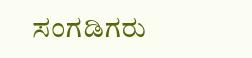ಸಂಗಡಿಗರು